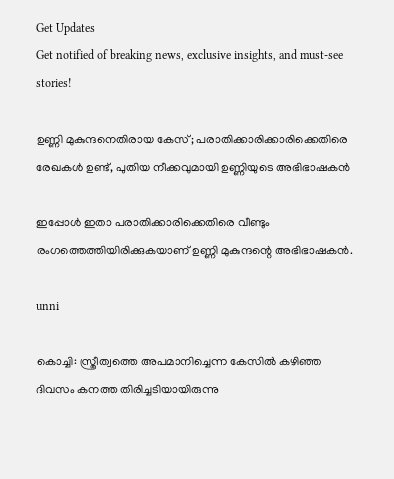Get Updates
Get notified of breaking news, exclusive insights, and must-see stories!

ഉണ്ണി മുകുന്ദനെതിരായ കേസ്; പരാതിക്കാരിക്കാരിക്കെതിരെ രേഖകൾ ഉണ്ട്, പുതിയ നീക്കവുമായി ഉണ്ണിയുടെ അഭിഭാഷകൻ

ഇപ്പോൾ ഇതാ പരാതിക്കാരിക്കെതിരെ വീണ്ടും രംഗത്തെത്തിയിരിക്കുകയാണ് ഉണ്ണി മുകുന്ദന്റെ അഭിഭാഷകൻ.

unni

കൊച്ചി: സ്ത്രീത്വത്തെ അപമാനിച്ചെന്ന കേസിൽ കഴിഞ്ഞ ദിവസം കനത്ത തിരിച്ചടിയായിരുന്നു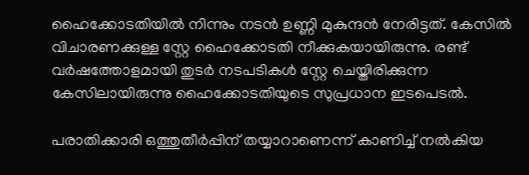ഹൈക്കോടതിയിൽ നിന്നും നടൻ ഉണ്ണി മുകുന്ദൻ നേരിട്ടത്. കേസിൽ വിചാരണക്കുള്ള സ്റ്റേ ഹൈക്കോടതി നീക്കുകയായിരുന്നു. രണ്ട് വർഷത്തോളമായി തുടർ നടപടികൾ സ്റ്റേ ചെയ്തിരിക്കുന്ന കേസിലായിരുന്നു ഹൈക്കോടതിയുടെ സുപ്രധാന ഇടപെടൽ.

പരാതിക്കാരി ഒത്തുതീർപ്പിന് തയ്യാറാണെന്ന് കാണിച്ച് നൽകിയ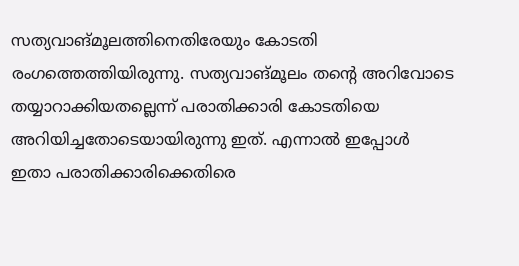സത്യവാങ്മൂലത്തിനെതിരേയും കോടതി രംഗത്തെത്തിയിരുന്നു. സത്യവാങ്മൂലം തന്റെ അറിവോടെ തയ്യാറാക്കിയതല്ലെന്ന് പരാതിക്കാരി കോടതിയെ അറിയിച്ചതോടെയായിരുന്നു ഇത്. എന്നാൽ ഇപ്പോൾ ഇതാ പരാതിക്കാരിക്കെതിരെ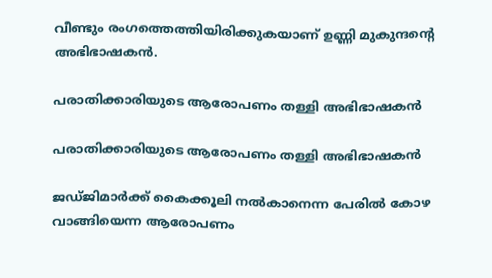വീണ്ടും രംഗത്തെത്തിയിരിക്കുകയാണ് ഉണ്ണി മുകുന്ദന്റെ അഭിഭാഷകൻ.

പരാതിക്കാരിയുടെ ആരോപണം തള്ളി അഭിഭാഷകൻ

പരാതിക്കാരിയുടെ ആരോപണം തള്ളി അഭിഭാഷകൻ

ജഡ്ജിമാർക്ക് കൈക്കൂലി നൽകാനെന്ന പേരിൽ കോഴ വാങ്ങിയെന്ന ആരോപണം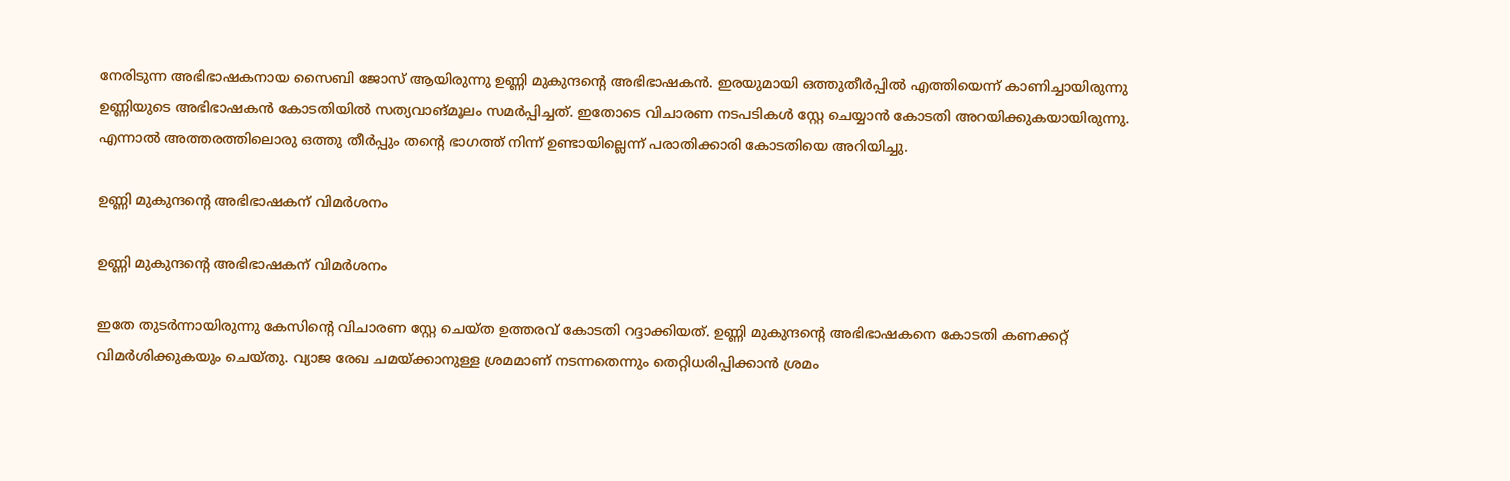നേരിടുന്ന അഭിഭാഷകനായ സൈബി ജോസ് ആയിരുന്നു ഉണ്ണി മുകുന്ദന്റെ അഭിഭാഷകൻ. ഇരയുമായി ഒത്തുതീർപ്പിൽ എത്തിയെന്ന് കാണിച്ചായിരുന്നു ഉണ്ണിയുടെ അഭിഭാഷകൻ കോടതിയിൽ സത്യവാങ്മൂലം സമർപ്പിച്ചത്. ഇതോടെ വിചാരണ നടപടികൾ സ്റ്റേ ചെയ്യാൻ കോടതി അറയിക്കുകയായിരുന്നു. എന്നാൽ അത്തരത്തിലൊരു ഒത്തു തീർപ്പും തന്റെ ഭാഗത്ത് നിന്ന് ഉണ്ടായില്ലെന്ന് പരാതിക്കാരി കോടതിയെ അറിയിച്ചു.

ഉണ്ണി മുകുന്ദന്റെ അഭിഭാഷകന് വിമർശനം

ഉണ്ണി മുകുന്ദന്റെ അഭിഭാഷകന് വിമർശനം

ഇതേ തുടർന്നായിരുന്നു കേസിന്റെ വിചാരണ സ്റ്റേ ചെയ്ത ഉത്തരവ് കോടതി റദ്ദാക്കിയത്. ഉണ്ണി മുകുന്ദന്റെ അഭിഭാഷകനെ കോടതി കണക്കറ്റ് വിമർശിക്കുകയും ചെയ്തു. വ്യാജ രേഖ ചമയ്ക്കാനുള്ള ശ്രമമാണ് നടന്നതെന്നും തെറ്റിധരിപ്പിക്കാൻ ശ്രമം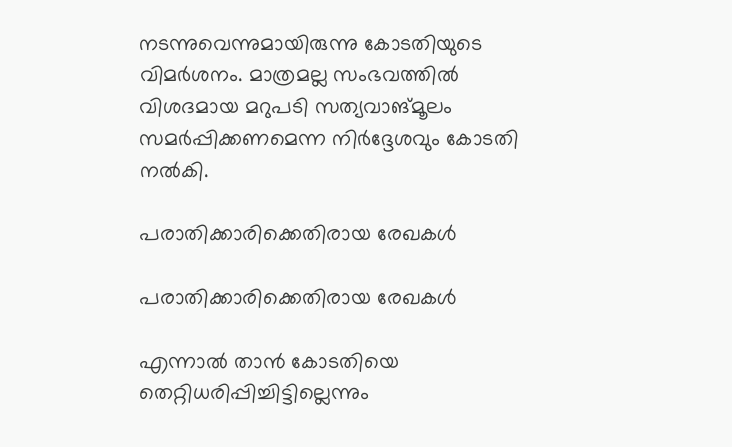നടന്നുവെന്നുമായിരുന്നു കോടതിയുടെ വിമർശനം. മാത്രമല്ല സംഭവത്തിൽ വിശദമായ മറുപടി സത്യവാങ്മൂലം സമർപ്പിക്കണമെന്ന നിർദ്ദേശവും കോടതി നൽകി.

പരാതിക്കാരിക്കെതിരായ രേഖകൾ

പരാതിക്കാരിക്കെതിരായ രേഖകൾ

എന്നാൽ താൻ കോടതിയെ തെറ്റിധരിപ്പിച്ചിട്ടില്ലെന്നും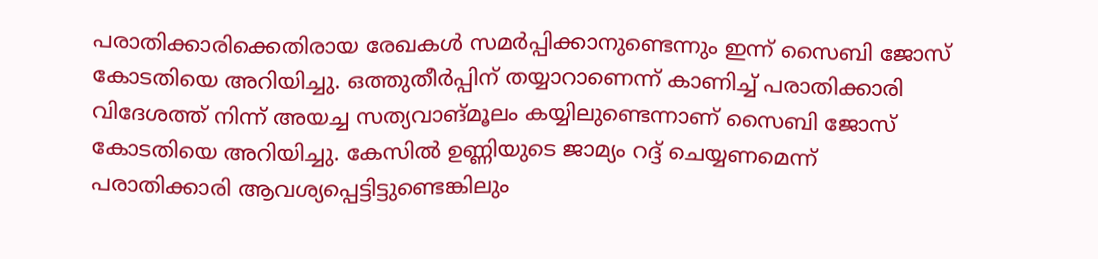പരാതിക്കാരിക്കെതിരായ രേഖകൾ സമർപ്പിക്കാനുണ്ടെന്നും ഇന്ന് സൈബി ജോസ് കോടതിയെ അറിയിച്ചു. ഒത്തുതീർപ്പിന് തയ്യാറാണെന്ന് കാണിച്ച് പരാതിക്കാരി വിദേശത്ത് നിന്ന് അയച്ച സത്യവാങ്മൂലം കയ്യിലുണ്ടെന്നാണ് സൈബി ജോസ് കോടതിയെ അറിയിച്ചു. കേസിൽ ഉണ്ണിയുടെ ജാമ്യം റദ്ദ് ചെയ്യണമെന്ന് പരാതിക്കാരി ആവശ്യപ്പെട്ടിട്ടുണ്ടെങ്കിലും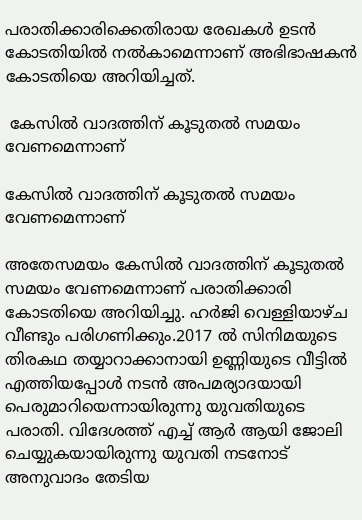പരാതിക്കാരിക്കെതിരായ രേഖകൾ ഉടൻ കോടതിയിൽ നൽകാമെന്നാണ് അഭിഭാഷകൻ കോടതിയെ അറിയിച്ചത്.

 കേസിൽ വാദത്തിന് കൂടുതൽ സമയം വേണമെന്നാണ്

കേസിൽ വാദത്തിന് കൂടുതൽ സമയം വേണമെന്നാണ്

അതേസമയം കേസിൽ വാദത്തിന് കൂടുതൽ സമയം വേണമെന്നാണ് പരാതിക്കാരി കോടതിയെ അറിയിച്ചു. ഹർജി വെള്ളിയാഴ്ച വീണ്ടും പരിഗണിക്കും.2017 ൽ സിനിമയുടെ തിരകഥ തയ്യാറാക്കാനായി ഉണ്ണിയുടെ വീട്ടിൽ എത്തിയപ്പോൾ നടൻ അപമര്യാദയായി പെരുമാറിയെന്നായിരുന്നു യുവതിയുടെ പരാതി. വിദേശത്ത് എച്ച് ആർ ആയി ജോലി ചെയ്യുകയായിരുന്നു യുവതി നടനോട് അനുവാദം തേടിയ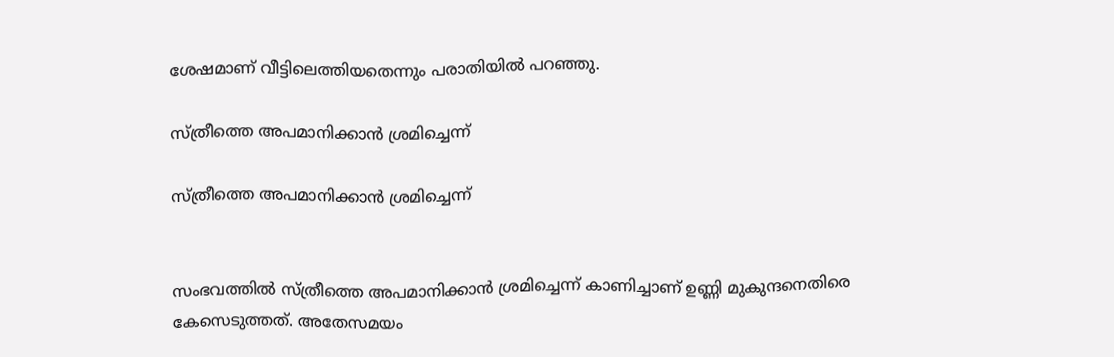ശേഷമാണ് വീട്ടിലെത്തിയതെന്നും പരാതിയിൽ പറഞ്ഞു.

സ്ത്രീത്തെ അപമാനിക്കാൻ ശ്രമിച്ചെന്ന്

സ്ത്രീത്തെ അപമാനിക്കാൻ ശ്രമിച്ചെന്ന്


സംഭവത്തിൽ സ്ത്രീത്തെ അപമാനിക്കാൻ ശ്രമിച്ചെന്ന് കാണിച്ചാണ് ഉണ്ണി മുകുന്ദനെതിരെ കേസെടുത്തത്. അതേസമയം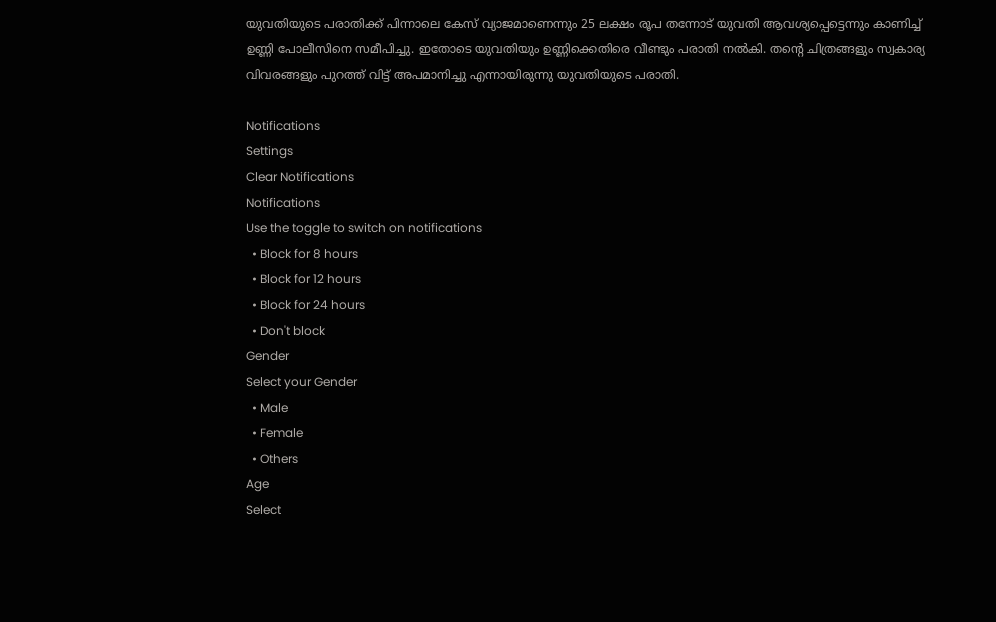യുവതിയുടെ പരാതിക്ക് പിന്നാലെ കേസ് വ്യാജമാണെന്നും 25 ലക്ഷം രൂപ തന്നോട് യുവതി ആവശ്യപ്പെട്ടെന്നും കാണിച്ച് ഉണ്ണി പോലീസിനെ സമീപിച്ചു. ഇതോടെ യുവതിയും ഉണ്ണിക്കെതിരെ വീണ്ടും പരാതി നൽകി. തന്റെ ചിത്രങ്ങളും സ്വകാര്യ വിവരങ്ങളും പുറത്ത് വിട്ട് അപമാനിച്ചു എന്നായിരുന്നു യുവതിയുടെ പരാതി.

Notifications
Settings
Clear Notifications
Notifications
Use the toggle to switch on notifications
  • Block for 8 hours
  • Block for 12 hours
  • Block for 24 hours
  • Don't block
Gender
Select your Gender
  • Male
  • Female
  • Others
Age
Select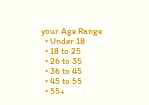your Age Range
  • Under 18
  • 18 to 25
  • 26 to 35
  • 36 to 45
  • 45 to 55
  • 55+